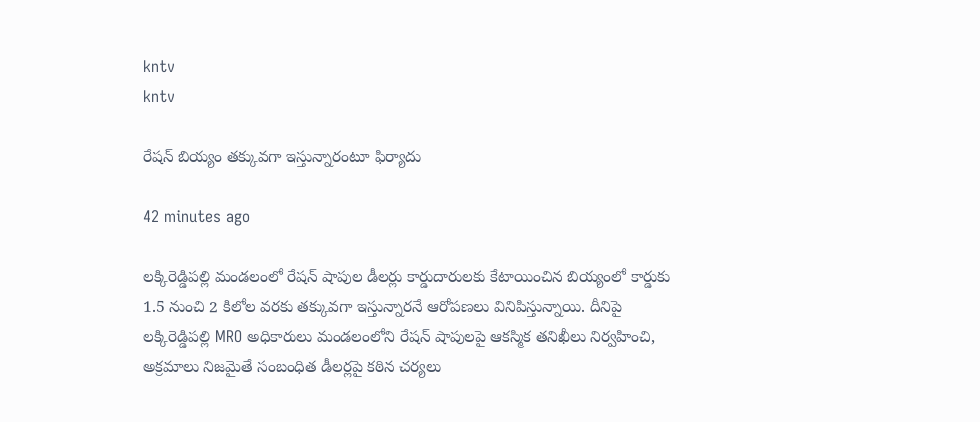kntv
kntv

రేషన్ బియ్యం తక్కువగా ఇస్తున్నారంటూ ఫిర్యాదు

42 minutes ago

లక్కిరెడ్డిపల్లి మండలంలో రేషన్ షాపుల డీలర్లు కార్డుదారులకు కేటాయించిన బియ్యంలో కార్డుకు 1.5 నుంచి 2 కిలోల వరకు తక్కువగా ఇస్తున్నారనే ఆరోపణలు వినిపిస్తున్నాయి. దీనిపై లక్కిరెడ్డిపల్లి MRO అధికారులు మండలంలోని రేషన్ షాపులపై ఆకస్మిక తనిఖీలు నిర్వహించి, అక్రమాలు నిజమైతే సంబంధిత డీలర్లపై కఠిన చర్యలు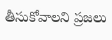తీసుకోవాలని ప్రజలు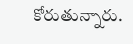కోరుతున్నారు.